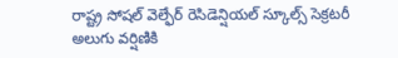రాష్ట్ర సోషల్ వెల్ఫేర్ రెసిడెన్షియల్ స్కూల్స్ సెక్రటరీ అలుగు వర్షిణికి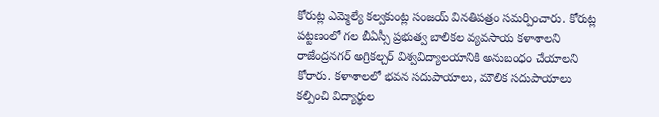కోరుట్ల ఎమ్మెల్యే కల్వకుంట్ల సంజయ్ వినతిపత్రం సమర్పించారు. కోరుట్ల పట్టణంలో గల బీఏస్సీ ప్రభుత్వ బాలికల వ్యవసాయ కళాశాలని రాజేంద్రనగర్ అగ్రికల్చర్ విశ్వవిద్యాలయానికి అనుబంధం చేయాలని కోరారు. కళాశాలలో భవన సదుపాయాలు, మౌలిక సదుపాయాలు కల్పించి విద్యార్థుల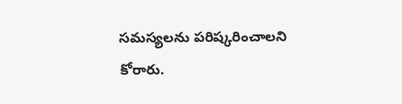సమస్యలను పరిష్కరించాలని కోరారు.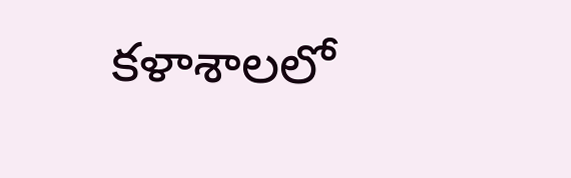కళాశాలలో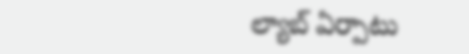ల్యాబ్ ఏర్పాటు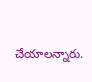చేయాలన్నారు.